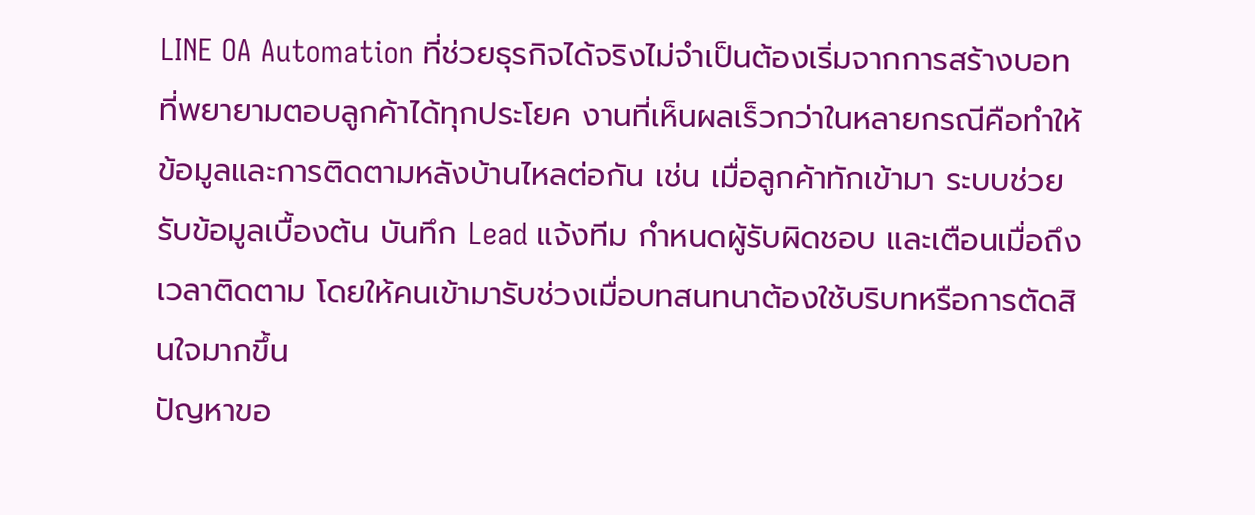LINE OA Automation ที่ช่วยธุรกิจได้จริงไม่จำเป็นต้องเริ่มจากการสร้างบอทที่พยายามตอบลูกค้าได้ทุกประโยค งานที่เห็นผลเร็วกว่าในหลายกรณีคือทำให้ข้อมูลและการติดตามหลังบ้านไหลต่อกัน เช่น เมื่อลูกค้าทักเข้ามา ระบบช่วยรับข้อมูลเบื้องต้น บันทึก Lead แจ้งทีม กำหนดผู้รับผิดชอบ และเตือนเมื่อถึงเวลาติดตาม โดยให้คนเข้ามารับช่วงเมื่อบทสนทนาต้องใช้บริบทหรือการตัดสินใจมากขึ้น
ปัญหาขอ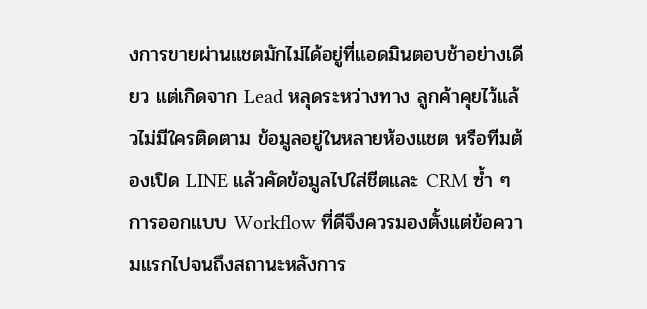งการขายผ่านแชตมักไม่ได้อยู่ที่แอดมินตอบช้าอย่างเดียว แต่เกิดจาก Lead หลุดระหว่างทาง ลูกค้าคุยไว้แล้วไม่มีใครติดตาม ข้อมูลอยู่ในหลายห้องแชต หรือทีมต้องเปิด LINE แล้วคัดข้อมูลไปใส่ชีตและ CRM ซ้ำ ๆ การออกแบบ Workflow ที่ดีจึงควรมองตั้งแต่ข้อความแรกไปจนถึงสถานะหลังการ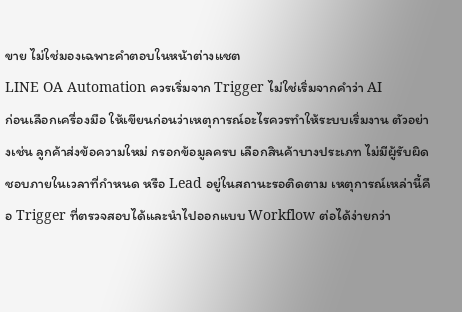ขาย ไม่ใช่มองเฉพาะคำตอบในหน้าต่างแชต
LINE OA Automation ควรเริ่มจาก Trigger ไม่ใช่เริ่มจากคำว่า AI
ก่อนเลือกเครื่องมือ ให้เขียนก่อนว่าเหตุการณ์อะไรควรทำให้ระบบเริ่มงาน ตัวอย่างเช่น ลูกค้าส่งข้อความใหม่ กรอกข้อมูลครบ เลือกสินค้าบางประเภท ไม่มีผู้รับผิดชอบภายในเวลาที่กำหนด หรือ Lead อยู่ในสถานะรอติดตาม เหตุการณ์เหล่านี้คือ Trigger ที่ตรวจสอบได้และนำไปออกแบบ Workflow ต่อได้ง่ายกว่า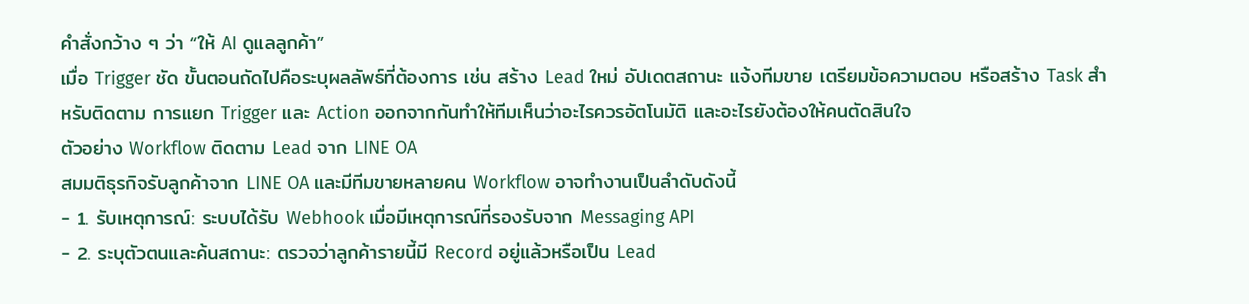คำสั่งกว้าง ๆ ว่า “ให้ AI ดูแลลูกค้า”
เมื่อ Trigger ชัด ขั้นตอนถัดไปคือระบุผลลัพธ์ที่ต้องการ เช่น สร้าง Lead ใหม่ อัปเดตสถานะ แจ้งทีมขาย เตรียมข้อความตอบ หรือสร้าง Task สำหรับติดตาม การแยก Trigger และ Action ออกจากกันทำให้ทีมเห็นว่าอะไรควรอัตโนมัติ และอะไรยังต้องให้คนตัดสินใจ
ตัวอย่าง Workflow ติดตาม Lead จาก LINE OA
สมมติธุรกิจรับลูกค้าจาก LINE OA และมีทีมขายหลายคน Workflow อาจทำงานเป็นลำดับดังนี้
- 1. รับเหตุการณ์: ระบบได้รับ Webhook เมื่อมีเหตุการณ์ที่รองรับจาก Messaging API
- 2. ระบุตัวตนและค้นสถานะ: ตรวจว่าลูกค้ารายนี้มี Record อยู่แล้วหรือเป็น Lead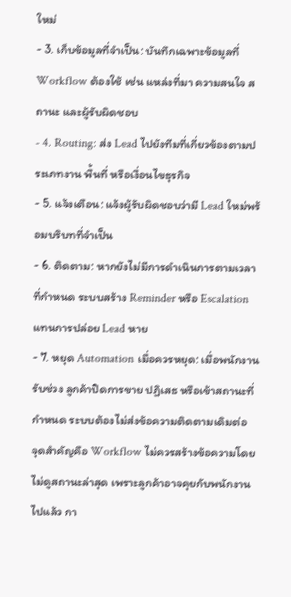ใหม่
- 3. เก็บข้อมูลที่จำเป็น: บันทึกเฉพาะข้อมูลที่ Workflow ต้องใช้ เช่น แหล่งที่มา ความสนใจ สถานะ และผู้รับผิดชอบ
- 4. Routing: ส่ง Lead ไปยังทีมที่เกี่ยวข้องตามประเภทงาน พื้นที่ หรือเงื่อนไขธุรกิจ
- 5. แจ้งเตือน: แจ้งผู้รับผิดชอบว่ามี Lead ใหม่พร้อมบริบทที่จำเป็น
- 6. ติดตาม: หากยังไม่มีการดำเนินการตามเวลาที่กำหนด ระบบสร้าง Reminder หรือ Escalation แทนการปล่อย Lead หาย
- 7. หยุด Automation เมื่อควรหยุด: เมื่อพนักงานรับช่วง ลูกค้าปิดการขาย ปฏิเสธ หรือเข้าสถานะที่กำหนด ระบบต้องไม่ส่งข้อความติดตามเดิมต่อ
จุดสำคัญคือ Workflow ไม่ควรสร้างข้อความโดยไม่ดูสถานะล่าสุด เพราะลูกค้าอาจคุยกับพนักงานไปแล้ว กา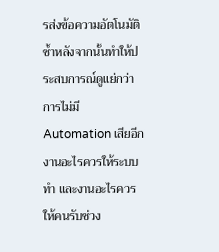รส่งข้อความอัตโนมัติซ้ำหลังจากนั้นทำให้ประสบการณ์ดูแย่กว่าการไม่มี Automation เสียอีก
งานอะไรควรให้ระบบทำ และงานอะไรควรให้คนรับช่วง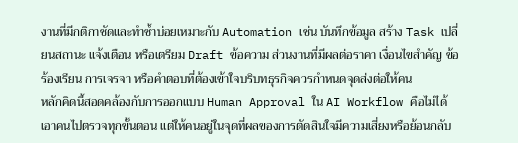งานที่มีกติกาชัดและทำซ้ำบ่อยเหมาะกับ Automation เช่น บันทึกข้อมูล สร้าง Task เปลี่ยนสถานะ แจ้งเตือน หรือเตรียม Draft ข้อความ ส่วนงานที่มีผลต่อราคา เงื่อนไขสำคัญ ข้อร้องเรียน การเจรจา หรือคำตอบที่ต้องเข้าใจบริบทธุรกิจควรกำหนดจุดส่งต่อให้คน
หลักคิดนี้สอดคล้องกับการออกแบบ Human Approval ใน AI Workflow คือไม่ได้เอาคนไปตรวจทุกขั้นตอน แต่ให้คนอยู่ในจุดที่ผลของการตัดสินใจมีความเสี่ยงหรือย้อนกลับ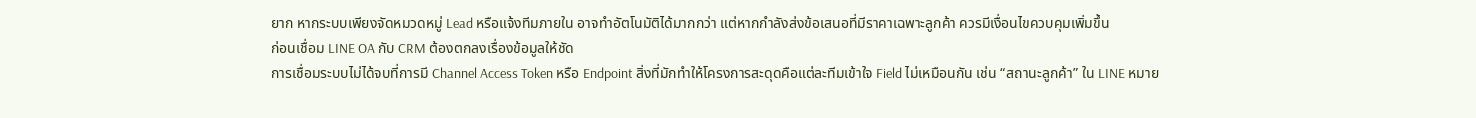ยาก หากระบบเพียงจัดหมวดหมู่ Lead หรือแจ้งทีมภายใน อาจทำอัตโนมัติได้มากกว่า แต่หากกำลังส่งข้อเสนอที่มีราคาเฉพาะลูกค้า ควรมีเงื่อนไขควบคุมเพิ่มขึ้น
ก่อนเชื่อม LINE OA กับ CRM ต้องตกลงเรื่องข้อมูลให้ชัด
การเชื่อมระบบไม่ได้จบที่การมี Channel Access Token หรือ Endpoint สิ่งที่มักทำให้โครงการสะดุดคือแต่ละทีมเข้าใจ Field ไม่เหมือนกัน เช่น “สถานะลูกค้า” ใน LINE หมาย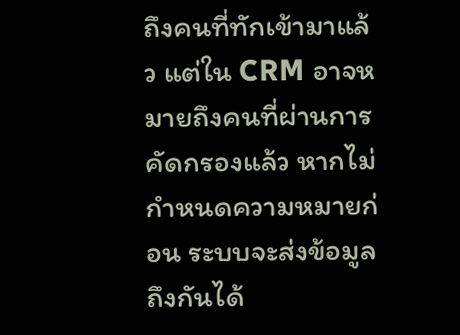ถึงคนที่ทักเข้ามาแล้ว แต่ใน CRM อาจหมายถึงคนที่ผ่านการคัดกรองแล้ว หากไม่กำหนดความหมายก่อน ระบบจะส่งข้อมูลถึงกันได้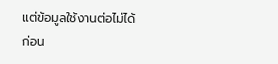แต่ข้อมูลใช้งานต่อไม่ได้
ก่อน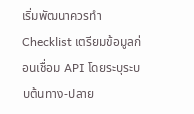เริ่มพัฒนาควรทำ Checklist เตรียมข้อมูลก่อนเชื่อม API โดยระบุระบบต้นทาง-ปลาย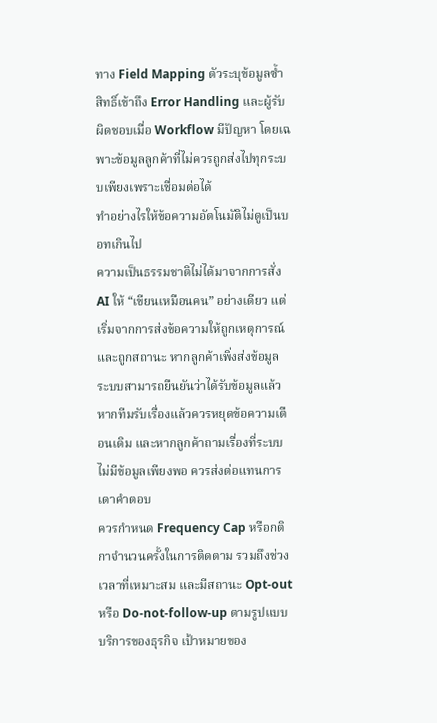ทาง Field Mapping ตัวระบุข้อมูลซ้ำ สิทธิ์เข้าถึง Error Handling และผู้รับผิดชอบเมื่อ Workflow มีปัญหา โดยเฉพาะข้อมูลลูกค้าที่ไม่ควรถูกส่งไปทุกระบบเพียงเพราะเชื่อมต่อได้
ทำอย่างไรให้ข้อความอัตโนมัติไม่ดูเป็นบอทเกินไป
ความเป็นธรรมชาติไม่ได้มาจากการสั่ง AI ให้ “เขียนเหมือนคน” อย่างเดียว แต่เริ่มจากการส่งข้อความให้ถูกเหตุการณ์และถูกสถานะ หากลูกค้าเพิ่งส่งข้อมูล ระบบสามารถยืนยันว่าได้รับข้อมูลแล้ว หากทีมรับเรื่องแล้วควรหยุดข้อความเตือนเดิม และหากลูกค้าถามเรื่องที่ระบบไม่มีข้อมูลเพียงพอ ควรส่งต่อแทนการเดาคำตอบ
ควรกำหนด Frequency Cap หรือกติกาจำนวนครั้งในการติดตาม รวมถึงช่วงเวลาที่เหมาะสม และมีสถานะ Opt-out หรือ Do-not-follow-up ตามรูปแบบบริการของธุรกิจ เป้าหมายของ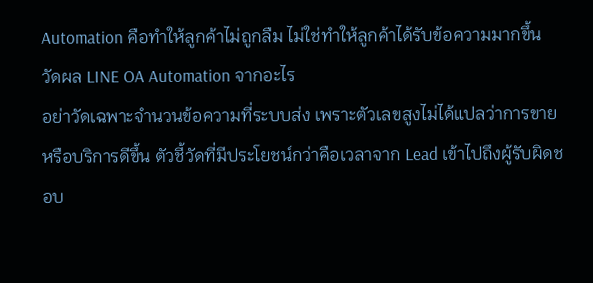Automation คือทำให้ลูกค้าไม่ถูกลืม ไม่ใช่ทำให้ลูกค้าได้รับข้อความมากขึ้น
วัดผล LINE OA Automation จากอะไร
อย่าวัดเฉพาะจำนวนข้อความที่ระบบส่ง เพราะตัวเลขสูงไม่ได้แปลว่าการขายหรือบริการดีขึ้น ตัวชี้วัดที่มีประโยชน์กว่าคือเวลาจาก Lead เข้าไปถึงผู้รับผิดชอบ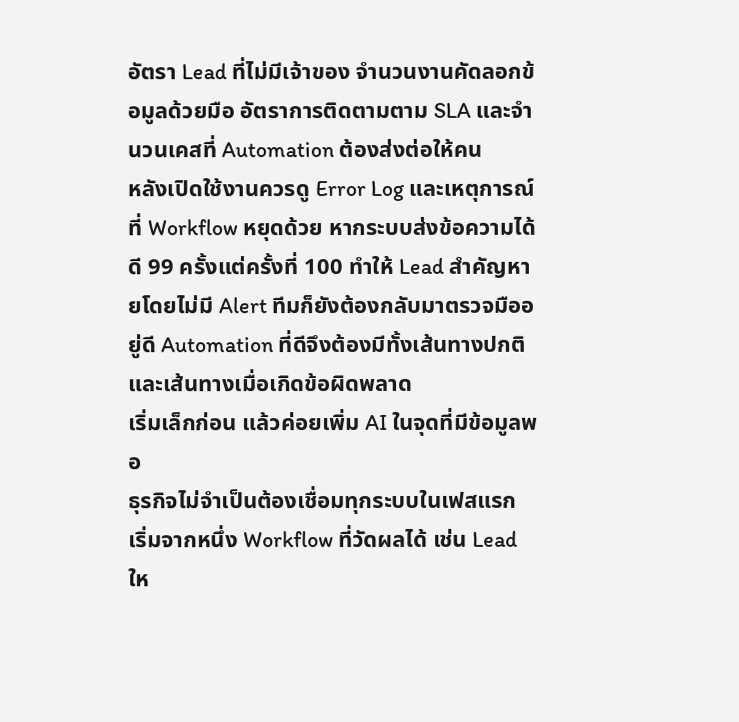อัตรา Lead ที่ไม่มีเจ้าของ จำนวนงานคัดลอกข้อมูลด้วยมือ อัตราการติดตามตาม SLA และจำนวนเคสที่ Automation ต้องส่งต่อให้คน
หลังเปิดใช้งานควรดู Error Log และเหตุการณ์ที่ Workflow หยุดด้วย หากระบบส่งข้อความได้ดี 99 ครั้งแต่ครั้งที่ 100 ทำให้ Lead สำคัญหายโดยไม่มี Alert ทีมก็ยังต้องกลับมาตรวจมืออยู่ดี Automation ที่ดีจึงต้องมีทั้งเส้นทางปกติและเส้นทางเมื่อเกิดข้อผิดพลาด
เริ่มเล็กก่อน แล้วค่อยเพิ่ม AI ในจุดที่มีข้อมูลพอ
ธุรกิจไม่จำเป็นต้องเชื่อมทุกระบบในเฟสแรก เริ่มจากหนึ่ง Workflow ที่วัดผลได้ เช่น Lead ให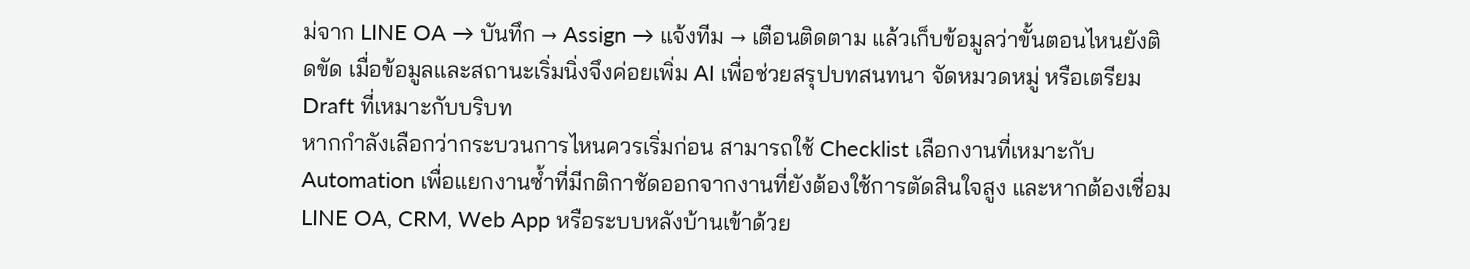ม่จาก LINE OA → บันทึก → Assign → แจ้งทีม → เตือนติดตาม แล้วเก็บข้อมูลว่าขั้นตอนไหนยังติดขัด เมื่อข้อมูลและสถานะเริ่มนิ่งจึงค่อยเพิ่ม AI เพื่อช่วยสรุปบทสนทนา จัดหมวดหมู่ หรือเตรียม Draft ที่เหมาะกับบริบท
หากกำลังเลือกว่ากระบวนการไหนควรเริ่มก่อน สามารถใช้ Checklist เลือกงานที่เหมาะกับ Automation เพื่อแยกงานซ้ำที่มีกติกาชัดออกจากงานที่ยังต้องใช้การตัดสินใจสูง และหากต้องเชื่อม LINE OA, CRM, Web App หรือระบบหลังบ้านเข้าด้วย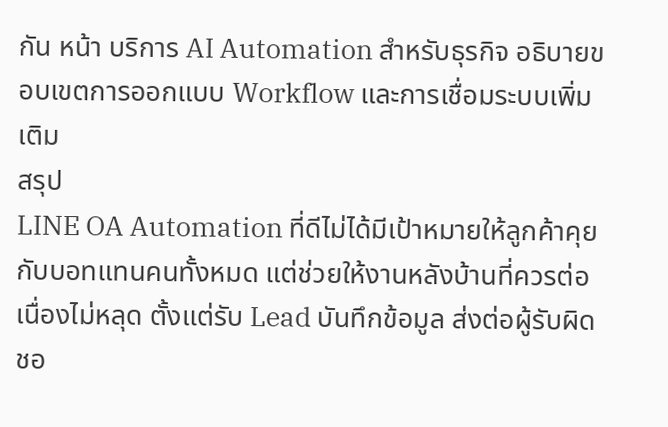กัน หน้า บริการ AI Automation สำหรับธุรกิจ อธิบายขอบเขตการออกแบบ Workflow และการเชื่อมระบบเพิ่มเติม
สรุป
LINE OA Automation ที่ดีไม่ได้มีเป้าหมายให้ลูกค้าคุยกับบอทแทนคนทั้งหมด แต่ช่วยให้งานหลังบ้านที่ควรต่อเนื่องไม่หลุด ตั้งแต่รับ Lead บันทึกข้อมูล ส่งต่อผู้รับผิดชอ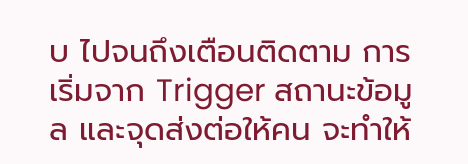บ ไปจนถึงเตือนติดตาม การเริ่มจาก Trigger สถานะข้อมูล และจุดส่งต่อให้คน จะทำให้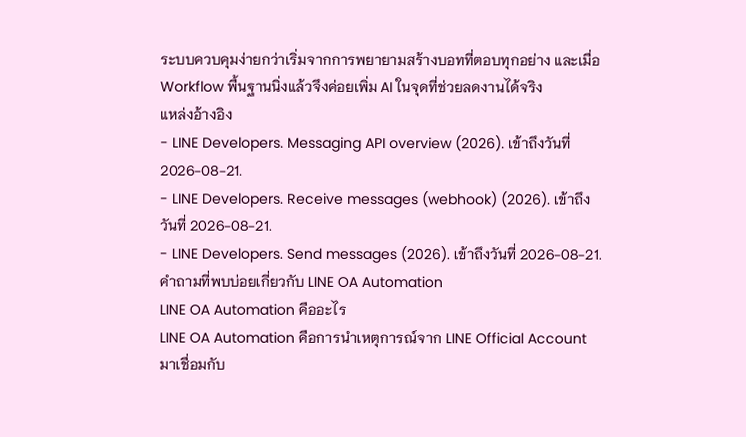ระบบควบคุมง่ายกว่าเริ่มจากการพยายามสร้างบอทที่ตอบทุกอย่าง และเมื่อ Workflow พื้นฐานนิ่งแล้วจึงค่อยเพิ่ม AI ในจุดที่ช่วยลดงานได้จริง
แหล่งอ้างอิง
- LINE Developers. Messaging API overview (2026). เข้าถึงวันที่ 2026-08-21.
- LINE Developers. Receive messages (webhook) (2026). เข้าถึงวันที่ 2026-08-21.
- LINE Developers. Send messages (2026). เข้าถึงวันที่ 2026-08-21.
คำถามที่พบบ่อยเกี่ยวกับ LINE OA Automation
LINE OA Automation คืออะไร
LINE OA Automation คือการนำเหตุการณ์จาก LINE Official Account มาเชื่อมกับ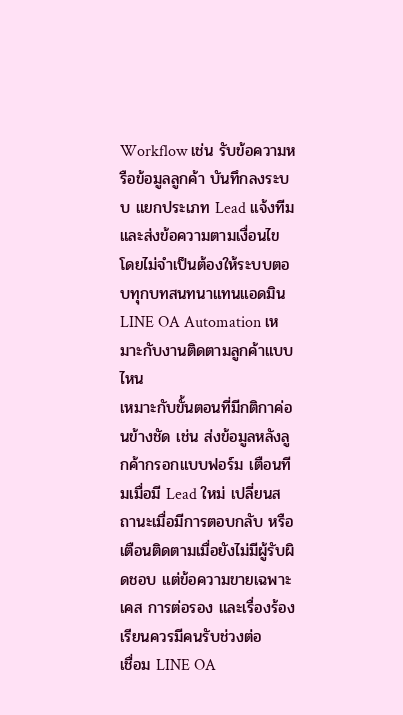Workflow เช่น รับข้อความหรือข้อมูลลูกค้า บันทึกลงระบบ แยกประเภท Lead แจ้งทีม และส่งข้อความตามเงื่อนไข โดยไม่จำเป็นต้องให้ระบบตอบทุกบทสนทนาแทนแอดมิน
LINE OA Automation เหมาะกับงานติดตามลูกค้าแบบไหน
เหมาะกับขั้นตอนที่มีกติกาค่อนข้างชัด เช่น ส่งข้อมูลหลังลูกค้ากรอกแบบฟอร์ม เตือนทีมเมื่อมี Lead ใหม่ เปลี่ยนสถานะเมื่อมีการตอบกลับ หรือเตือนติดตามเมื่อยังไม่มีผู้รับผิดชอบ แต่ข้อความขายเฉพาะเคส การต่อรอง และเรื่องร้องเรียนควรมีคนรับช่วงต่อ
เชื่อม LINE OA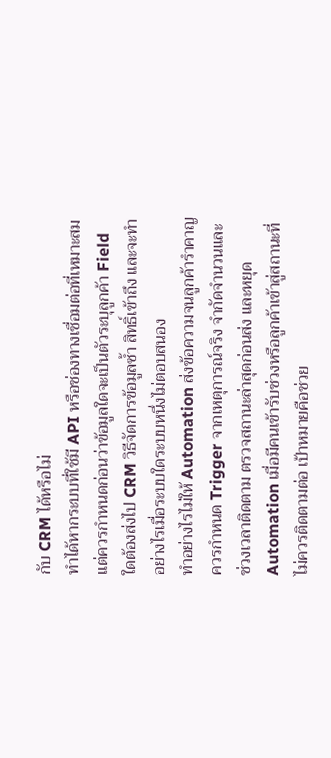กับ CRM ได้หรือไม่
ทำได้หากระบบที่ใช้มี API หรือช่องทางเชื่อมต่อที่เหมาะสม แต่ควรกำหนดก่อนว่าข้อมูลใดจะเป็นตัวระบุลูกค้า Field ใดต้องส่งไป CRM วิธีจัดการข้อมูลซ้ำ สิทธิ์เข้าถึง และจะทำอย่างไรเมื่อระบบใดระบบหนึ่งไม่ตอบสนอง
ทำอย่างไรไม่ให้ Automation ส่งข้อความจนลูกค้ารำคาญ
ควรกำหนด Trigger จากเหตุการณ์จริง จำกัดจำนวนและช่วงเวลาติดตาม ตรวจสถานะล่าสุดก่อนส่ง และหยุด Automation เมื่อมีคนเข้ารับช่วงหรือลูกค้าเข้าสู่สถานะที่ไม่ควรติดตามต่อ เป้าหมายคือช่วย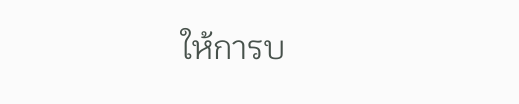ให้การบ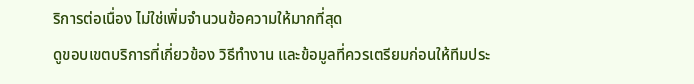ริการต่อเนื่อง ไม่ใช่เพิ่มจำนวนข้อความให้มากที่สุด
ดูขอบเขตบริการที่เกี่ยวข้อง วิธีทำงาน และข้อมูลที่ควรเตรียมก่อนให้ทีมประ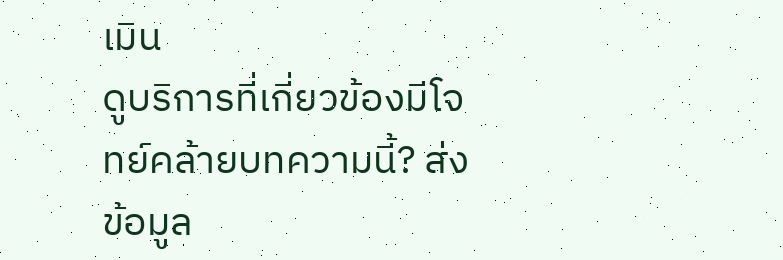เมิน
ดูบริการที่เกี่ยวข้องมีโจทย์คล้ายบทความนี้? ส่งข้อมูล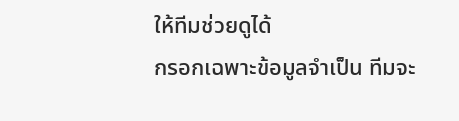ให้ทีมช่วยดูได้
กรอกเฉพาะข้อมูลจำเป็น ทีมจะ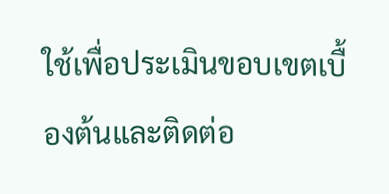ใช้เพื่อประเมินขอบเขตเบื้องต้นและติดต่อ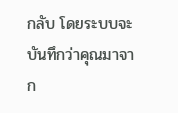กลับ โดยระบบจะบันทึกว่าคุณมาจาก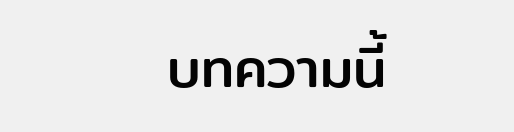บทความนี้